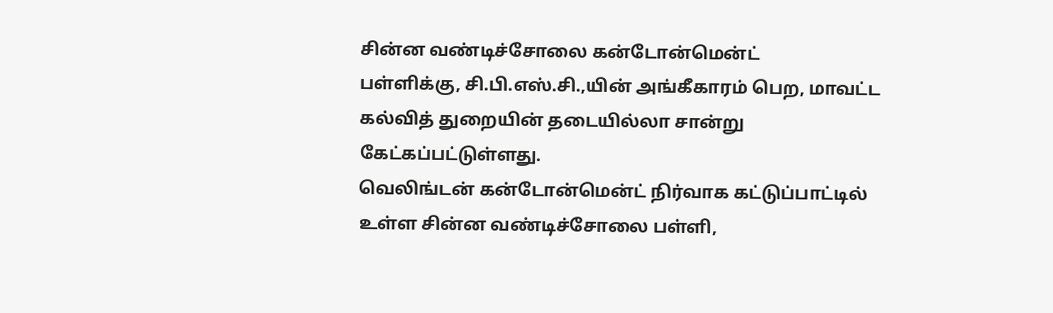சின்ன வண்டிச்சோலை கன்டோன்மென்ட்
பள்ளிக்கு, சி.பி.எஸ்.சி.,யின் அங்கீகாரம் பெற, மாவட்ட
கல்வித் துறையின் தடையில்லா சான்று
கேட்கப்பட்டுள்ளது.
வெலிங்டன் கன்டோன்மென்ட் நிர்வாக கட்டுப்பாட்டில்
உள்ள சின்ன வண்டிச்சோலை பள்ளி,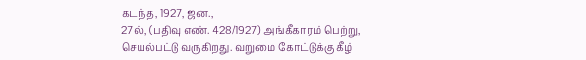கடந்த, 1927, ஜன.,
27ல், (பதிவு எண். 428/1927) அங்கீகாரம் பெற்று,
செயல்பட்டு வருகிறது. வறுமை கோட்டுக்கு கீழ்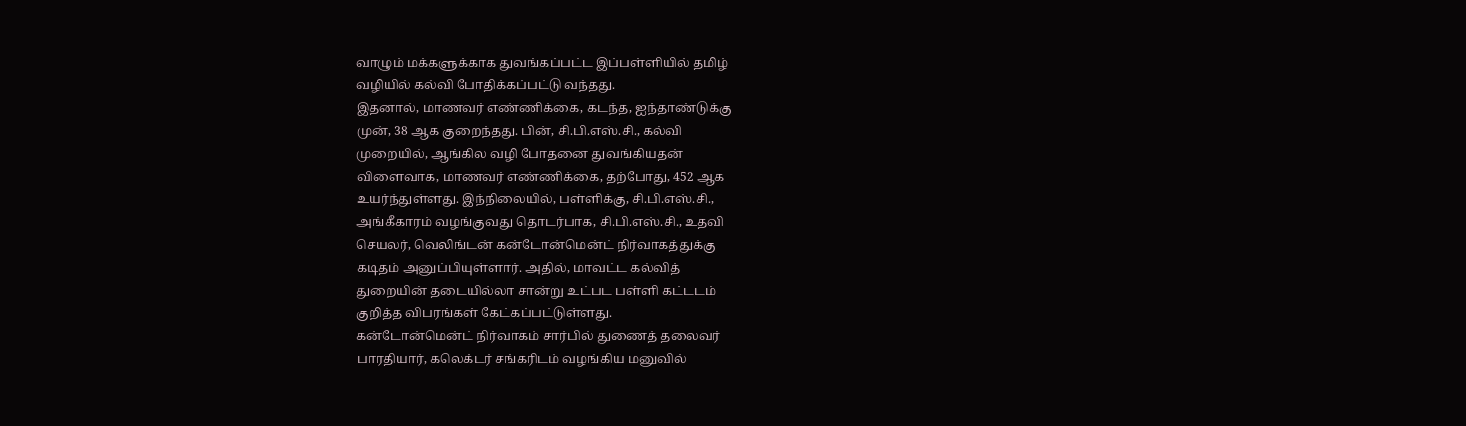வாழும் மக்களுக்காக துவங்கப்பட்ட இப்பள்ளியில் தமிழ்
வழியில் கல்வி போதிக்கப்பட்டு வந்தது.
இதனால், மாணவர் எண்ணிக்கை, கடந்த, ஐந்தாண்டுக்கு
முன், 38 ஆக குறைந்தது. பின், சி.பி.எஸ்.சி., கல்வி
முறையில், ஆங்கில வழி போதனை துவங்கியதன்
விளைவாக, மாணவர் எண்ணிக்கை, தற்போது, 452 ஆக
உயர்ந்துள்ளது. இந்நிலையில், பள்ளிக்கு, சி.பி.எஸ்.சி.,
அங்கீகாரம் வழங்குவது தொடர்பாக, சி.பி.எஸ்.சி., உதவி
செயலர், வெலிங்டன் கன்டோன்மென்ட் நிர்வாகத்துக்கு
கடிதம் அனுப்பியுள்ளார். அதில், மாவட்ட கல்வித்
துறையின் தடையில்லா சான்று உட்பட பள்ளி கட்டடம்
குறித்த விபரங்கள் கேட்கப்பட்டுள்ளது.
கன்டோன்மென்ட் நிர்வாகம் சார்பில் துணைத் தலைவர்
பாரதியார், கலெக்டர் சங்கரிடம் வழங்கிய மனுவில்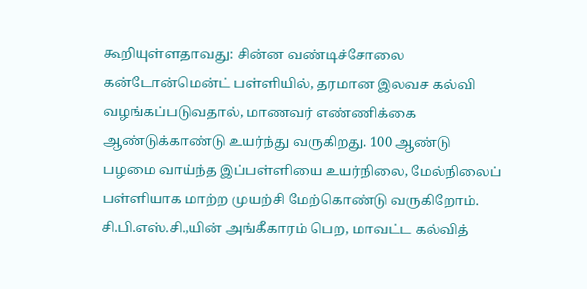கூறியுள்ளதாவது: சின்ன வண்டிச்சோலை
கன்டோன்மென்ட் பள்ளியில், தரமான இலவச கல்வி
வழங்கப்படுவதால், மாணவர் எண்ணிக்கை
ஆண்டுக்காண்டு உயர்ந்து வருகிறது. 100 ஆண்டு
பழமை வாய்ந்த இப்பள்ளியை உயர்நிலை, மேல்நிலைப்
பள்ளியாக மாற்ற முயற்சி மேற்கொண்டு வருகிறோம்.
சி.பி.எஸ்.சி.,யின் அங்கீகாரம் பெற, மாவட்ட கல்வித்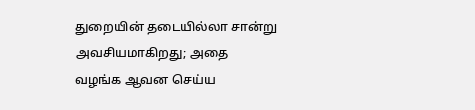துறையின் தடையில்லா சான்று அவசியமாகிறது; அதை
வழங்க ஆவன செய்ய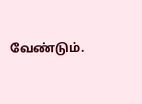வேண்டும்.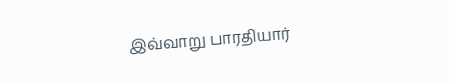இவ்வாறு பாரதியார்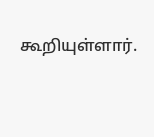கூறியுள்ளார்.